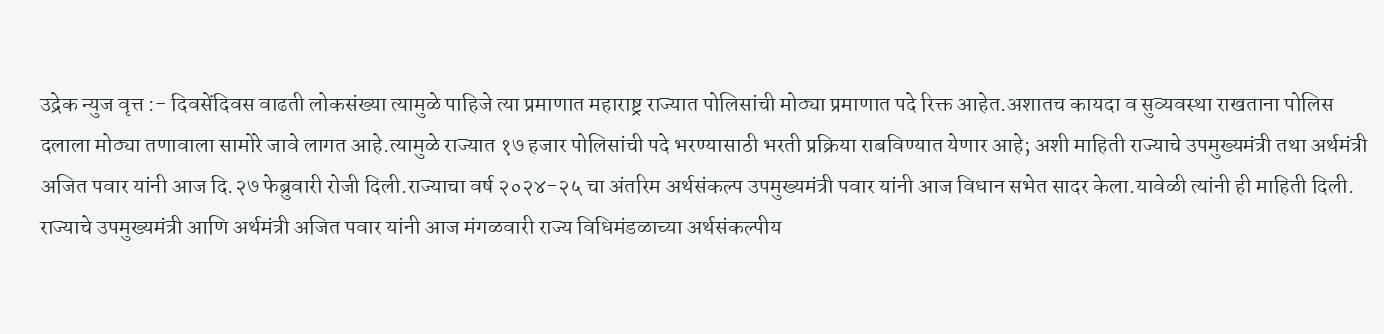उद्रेक न्युज वृत्त :- दिवसेंदिवस वाढती लोकसंख्या त्यामुळे पाहिजे त्या प्रमाणात महाराष्ट्र राज्यात पोलिसांची मोठ्या प्रमाणात पदे रिक्त आहेत.अशातच कायदा व सुव्यवस्था राखताना पोलिस दलाला मोठ्या तणावाला सामोरे जावे लागत आहे.त्यामुळे राज्यात १७ हजार पोलिसांची पदे भरण्यासाठी भरती प्रक्रिया राबविण्यात येणार आहे; अशी माहिती राज्याचे उपमुख्यमंत्री तथा अर्थमंत्री अजित पवार यांनी आज दि.२७ फेब्रुवारी रोजी दिली.राज्याचा वर्ष २०२४-२५ चा अंतरिम अर्थसंकल्प उपमुख्यमंत्री पवार यांनी आज विधान सभेत सादर केला.यावेळी त्यांनी ही माहिती दिली.
राज्याचे उपमुख्यमंत्री आणि अर्थमंत्री अजित पवार यांनी आज मंगळवारी राज्य विधिमंडळाच्या अर्थसंकल्पीय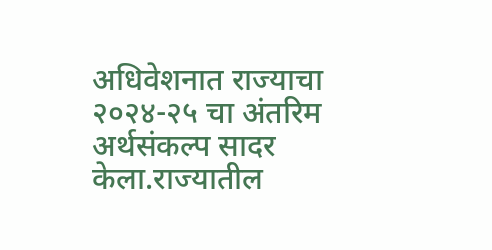अधिवेशनात राज्याचा २०२४-२५ चा अंतरिम अर्थसंकल्प सादर केला.राज्यातील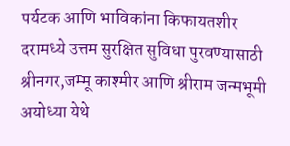पर्यटक आणि भाविकांना किफायतशीर दरामध्ये उत्तम सुरक्षित सुविधा पुरवण्यासाठी श्रीनगर,जम्मू काश्मीर आणि श्रीराम जन्मभूमी अयोध्या येथे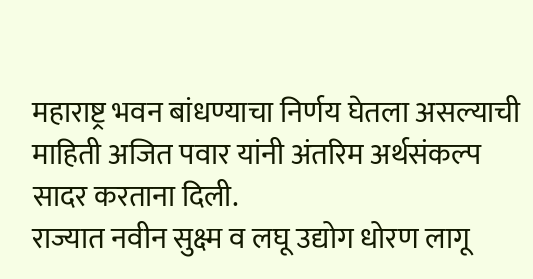महाराष्ट्र भवन बांधण्याचा निर्णय घेतला असल्याची माहिती अजित पवार यांनी अंतरिम अर्थसंकल्प सादर करताना दिली.
राज्यात नवीन सुक्ष्म व लघू उद्योग धोरण लागू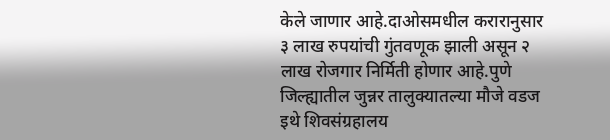केले जाणार आहे.दाओसमधील करारानुसार ३ लाख रुपयांची गुंतवणूक झाली असून २ लाख रोजगार निर्मिती होणार आहे.पुणे जिल्ह्यातील जुन्नर तालुक्यातल्या मौजे वडज इथे शिवसंग्रहालय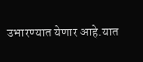उभारण्यात येणार आहे.यात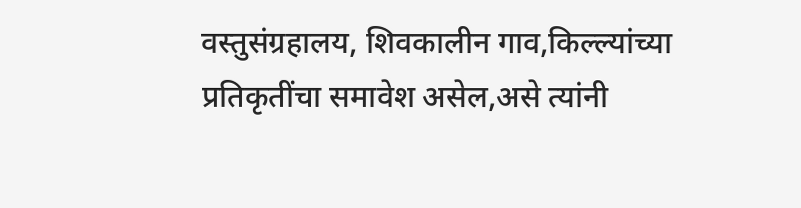वस्तुसंग्रहालय, शिवकालीन गाव,किल्ल्यांच्या प्रतिकृतींचा समावेश असेल,असे त्यांनी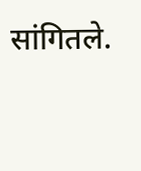सांगितले.